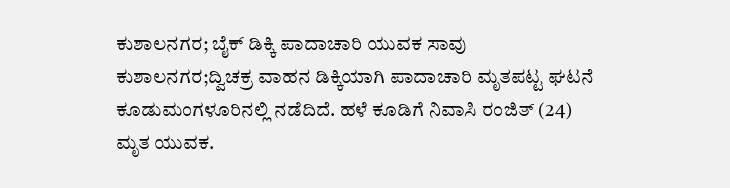ಕುಶಾಲನಗರ; ಬೈಕ್ ಡಿಕ್ಕಿ ಪಾದಾಚಾರಿ ಯುವಕ ಸಾವು
ಕುಶಾಲನಗರ;ದ್ವಿಚಕ್ರ ವಾಹನ ಡಿಕ್ಕಿಯಾಗಿ ಪಾದಾಚಾರಿ ಮೃತಪಟ್ಟ ಘಟನೆ ಕೂಡುಮಂಗಳೂರಿನಲ್ಲಿ ನಡೆದಿದೆ. ಹಳೆ ಕೂಡಿಗೆ ನಿವಾಸಿ ರಂಜಿತ್ (24) ಮೃತ ಯುವಕ.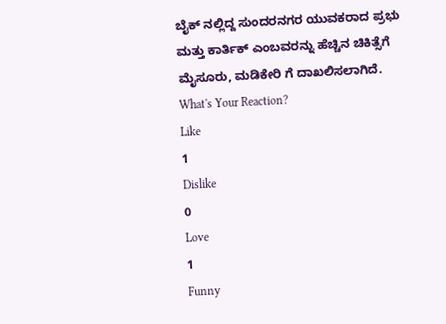ಬೈಕ್ ನಲ್ಲಿದ್ದ ಸುಂದರನಗರ ಯುವಕರಾದ ಪ್ರಭು ಮತ್ತು ಕಾರ್ತಿಕ್ ಎಂಬವರನ್ನು ಹೆಚ್ಚಿನ ಚಿಕಿತ್ಸೆಗೆ ಮೈಸೂರು, ಮಡಿಕೇರಿ ಗೆ ದಾಖಲಿಸಲಾಗಿದೆ.
What's Your Reaction?
Like
1
Dislike
0
Love
1
Funny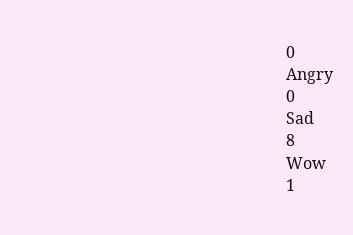0
Angry
0
Sad
8
Wow
1